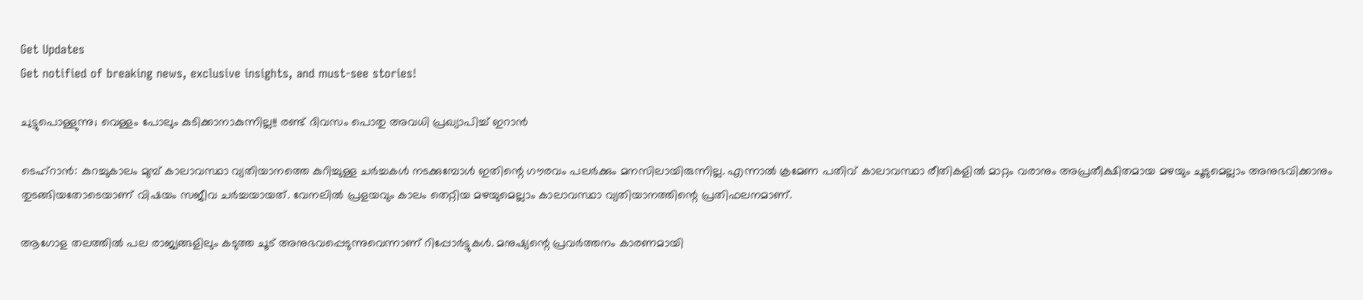Get Updates
Get notified of breaking news, exclusive insights, and must-see stories!

ചുട്ടുപൊള്ളുന്നു; വെള്ളം പോലും കുടിക്കാനാകുന്നില്ല!! രണ്ട് ദിവസം പൊതു അവധി പ്രഖ്യാപിച്ച് ഇറാന്‍

ടെഹ്‌റാന്‍: കുറച്ചുകാലം മുമ്പ് കാലാവസ്ഥാ വ്യതിയാനത്തെ കുറിച്ചുള്ള ചര്‍ച്ചകള്‍ നടക്കുമ്പോള്‍ ഇതിന്റെ ഗൗരവം പലര്‍ക്കും മനസിലായിരുന്നില്ല. എന്നാല്‍ ക്രമേണ പതിവ് കാലാവസ്ഥാ രീതികളില്‍ മാറ്റം വരാനും അപ്രതീക്ഷിതമായ മഴയും ചൂടുമെല്ലാം അനുഭവിക്കാനും തുടങ്ങിയതോടെയാണ് വിഷയം സജീവ ചര്‍ച്ചയായത്. വേനലില്‍ പ്രളയവും കാലം തെറ്റിയ മഴയുമെല്ലാം കാലാവസ്ഥാ വ്യതിയാനത്തിന്റെ പ്രതിഫലനമാണ്.

ആഗോള തലത്തില്‍ പല രാജ്യങ്ങളിലും കടുത്ത ചൂട് അനുഭവപ്പെടുന്നുവെന്നാണ് റിപ്പോര്‍ട്ടുകള്‍. മനുഷ്യന്റെ പ്രവര്‍ത്തനം കാരണമായി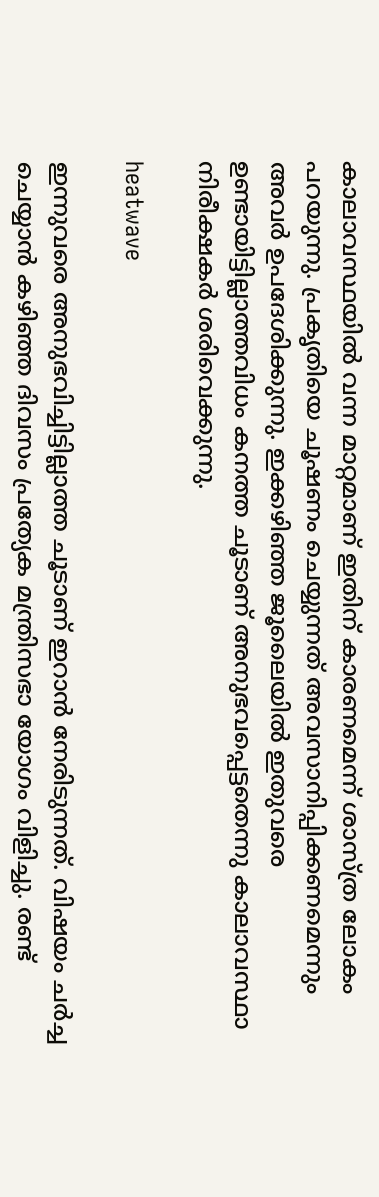കാലാവസ്ഥയില്‍ വന്ന മാറ്റമാണ് ഇതിന് കാരണമെന്ന് ശാസ്ത്ര ലോകം പറയുന്നു. പ്രകൃതിയെ ചൂഷണം ചെയ്യുന്നത് അവസാനിപ്പിക്കണമെന്നും അവര്‍ ഉപദേശിക്കുന്നു. ഇക്കഴിഞ്ഞ ജൂലൈയില്‍ ഇതുവരെ ഉണ്ടായിട്ടില്ലാത്തവിധം കനത്ത ചൂടാണ് അനുഭവപ്പെട്ടതെന്നു കാലാവസ്ഥാ നിരീക്ഷകര്‍ ശരിവെക്കുന്നു.

heatwave

ഇന്നുവരെ അനുഭവിച്ചിട്ടില്ലാത്ത ചൂടാണ് ഇറാന്‍ നേരിടുന്നത്. വിഷയം ചര്‍ച്ച ചെയ്യാന്‍ കഴിഞ്ഞ ദിവസം പ്രത്യേക മന്ത്രിസഭാ യോഗം വിളിച്ചു. രണ്ട്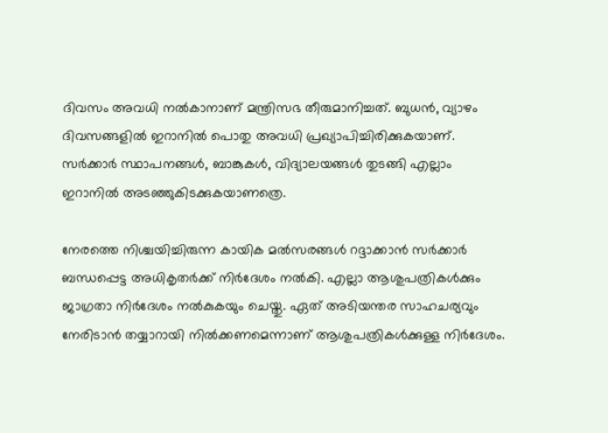ദിവസം അവധി നല്‍കാനാണ് മന്ത്രിസഭ തീരുമാനിച്ചത്. ബുധന്‍, വ്യാഴം ദിവസങ്ങളില്‍ ഇറാനില്‍ പൊതു അവധി പ്രഖ്യാപിച്ചിരിക്കുകയാണ്. സര്‍ക്കാര്‍ സ്ഥാപനങ്ങള്‍, ബാങ്കുകള്‍, വിദ്യാലയങ്ങള്‍ തുടങ്ങി എല്ലാം ഇറാനില്‍ അടഞ്ഞുകിടക്കുകയാണത്രെ.

നേരത്തെ നിശ്ചയിച്ചിരുന്ന കായിക മല്‍സരങ്ങള്‍ റദ്ദാക്കാന്‍ സര്‍ക്കാര്‍ ബന്ധപ്പെട്ട അധികൃതര്‍ക്ക് നിര്‍ദേശം നല്‍കി. എല്ലാ ആശുപത്രികള്‍ക്കും ജാഗ്രതാ നിര്‍ദേശം നല്‍കുകയും ചെയ്തു. ഏത് അടിയന്തര സാഹചര്യവും നേരിടാന്‍ തയ്യാറായി നില്‍ക്കണമെന്നാണ് ആശുപത്രികള്‍ക്കുള്ള നിര്‍ദേശം.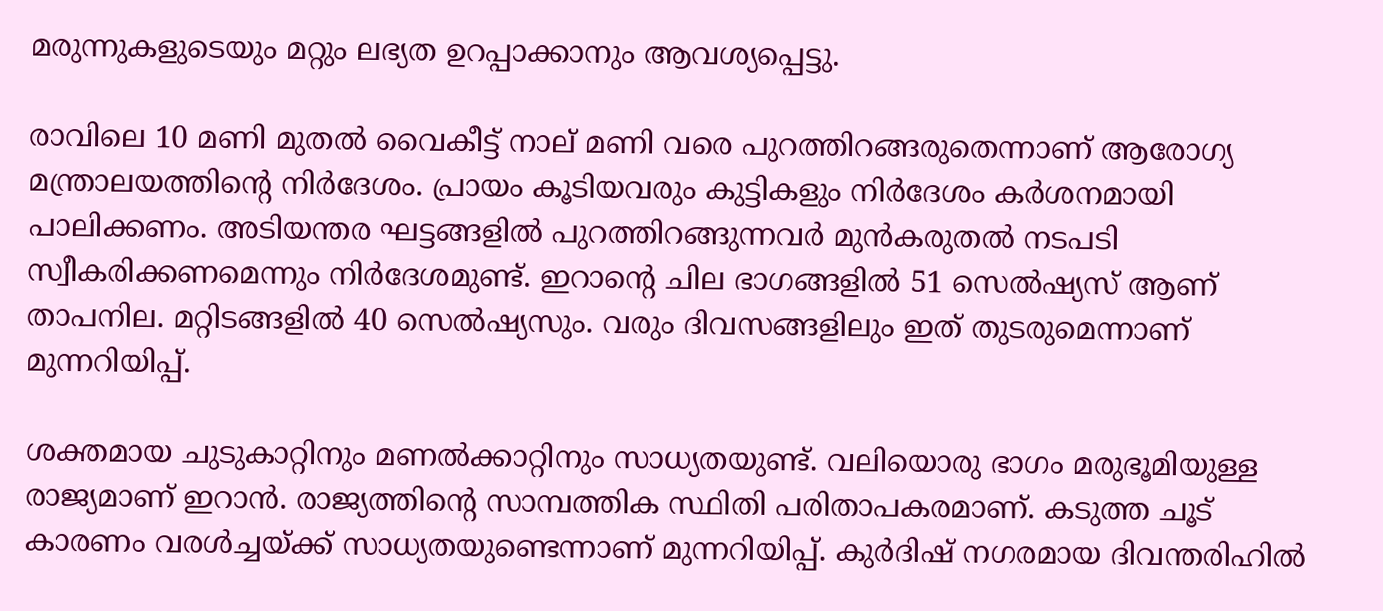മരുന്നുകളുടെയും മറ്റും ലഭ്യത ഉറപ്പാക്കാനും ആവശ്യപ്പെട്ടു.

രാവിലെ 10 മണി മുതല്‍ വൈകീട്ട് നാല് മണി വരെ പുറത്തിറങ്ങരുതെന്നാണ് ആരോഗ്യ മന്ത്രാലയത്തിന്റെ നിര്‍ദേശം. പ്രായം കൂടിയവരും കുട്ടികളും നിര്‍ദേശം കര്‍ശനമായി പാലിക്കണം. അടിയന്തര ഘട്ടങ്ങളില്‍ പുറത്തിറങ്ങുന്നവര്‍ മുന്‍കരുതല്‍ നടപടി സ്വീകരിക്കണമെന്നും നിര്‍ദേശമുണ്ട്. ഇറാന്റെ ചില ഭാഗങ്ങളില്‍ 51 സെല്‍ഷ്യസ് ആണ് താപനില. മറ്റിടങ്ങളില്‍ 40 സെല്‍ഷ്യസും. വരും ദിവസങ്ങളിലും ഇത് തുടരുമെന്നാണ് മുന്നറിയിപ്പ്.

ശക്തമായ ചുടുകാറ്റിനും മണല്‍ക്കാറ്റിനും സാധ്യതയുണ്ട്. വലിയൊരു ഭാഗം മരുഭൂമിയുള്ള രാജ്യമാണ് ഇറാന്‍. രാജ്യത്തിന്റെ സാമ്പത്തിക സ്ഥിതി പരിതാപകരമാണ്. കടുത്ത ചൂട് കാരണം വരള്‍ച്ചയ്ക്ക് സാധ്യതയുണ്ടെന്നാണ് മുന്നറിയിപ്പ്. കുര്‍ദിഷ് നഗരമായ ദിവന്തരിഹില്‍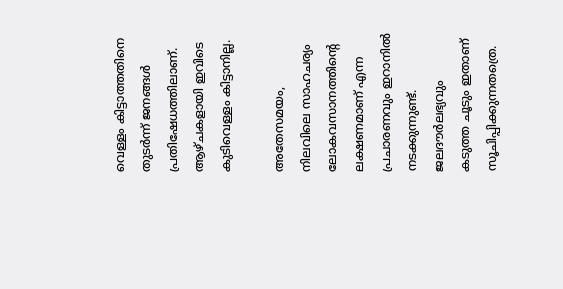വെള്ളം കിട്ടാത്തതിനെ തുടര്‍ന്ന് ജനങ്ങള്‍ പ്രതിഷേധത്തിലാണ്. ആഴ്ചകളായി ഇവിടെ കുടിവെള്ളം കിട്ടാനില്ല.

അതേസമയം, നിലവിലെ സാഹചര്യം ലോകവസാനത്തിന്റെ ലക്ഷണമാണ് എന്ന പ്രചാരണവും ഇറാനില്‍ നടക്കുന്നുണ്ട്. ജലദൗര്‍ലഭ്യവും കടുത്ത ചൂടും ഇതാണ് സൂചിപ്പിക്കുന്നതത്രെ.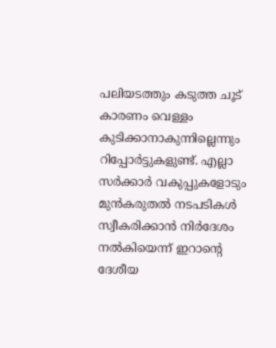പലിയടത്തും കടുത്ത ചൂട് കാരണം വെള്ളം കുടിക്കാനാകുന്നില്ലെന്നും റിപ്പോര്‍ട്ടുകളുണ്ട്. എല്ലാ സര്‍ക്കാര്‍ വകുപ്പുകളോടും മുന്‍കരുതല്‍ നടപടികള്‍ സ്വീകരിക്കാന്‍ നിര്‍ദേശം നല്‍കിയെന്ന് ഇറാന്റെ ദേശീയ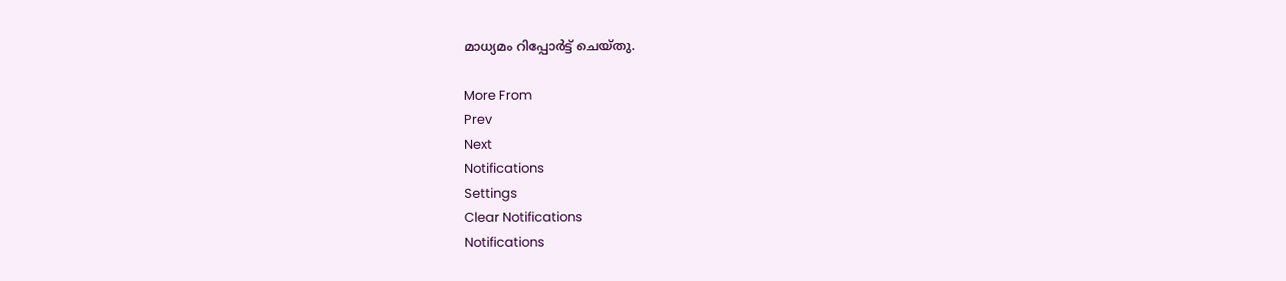മാധ്യമം റിപ്പോര്‍ട്ട് ചെയ്തു.

More From
Prev
Next
Notifications
Settings
Clear Notifications
Notifications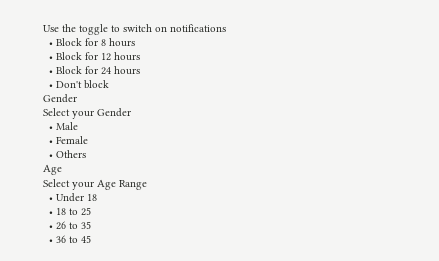Use the toggle to switch on notifications
  • Block for 8 hours
  • Block for 12 hours
  • Block for 24 hours
  • Don't block
Gender
Select your Gender
  • Male
  • Female
  • Others
Age
Select your Age Range
  • Under 18
  • 18 to 25
  • 26 to 35
  • 36 to 45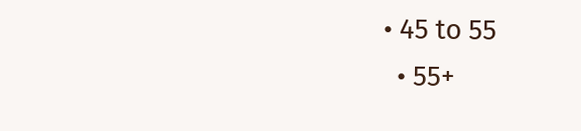• 45 to 55
  • 55+